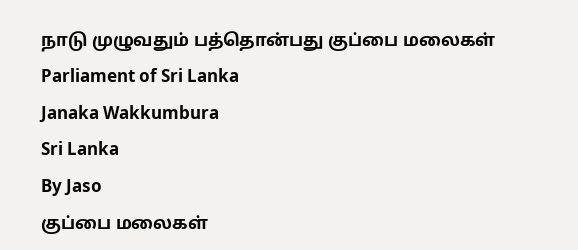நாடு முழுவதும் பத்தொன்பது குப்பை மலைகள்
Parliament of Sri Lanka
Janaka Wakkumbura
Sri Lanka
By Jaso
குப்பை மலைகள்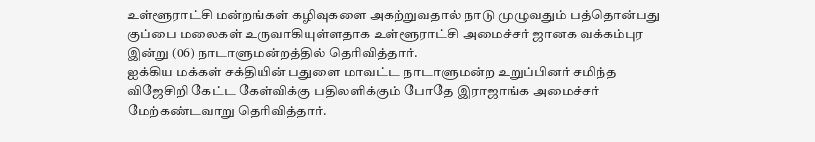உள்ளூராட்சி மன்றங்கள் கழிவுகளை அகற்றுவதால் நாடு முழுவதும் பத்தொன்பது குப்பை மலைகள் உருவாகியுள்ளதாக உள்ளூராட்சி அமைச்சர் ஜானக வக்கம்புர இன்று (06) நாடாளுமன்றத்தில் தெரிவித்தார்.
ஐக்கிய மக்கள் சக்தியின் பதுளை மாவட்ட நாடாளுமன்ற உறுப்பினர் சமிந்த விஜேசிறி கேட்ட கேள்விக்கு பதிலளிக்கும் போதே இராஜாங்க அமைச்சர் மேற்கண்டவாறு தெரிவித்தார்.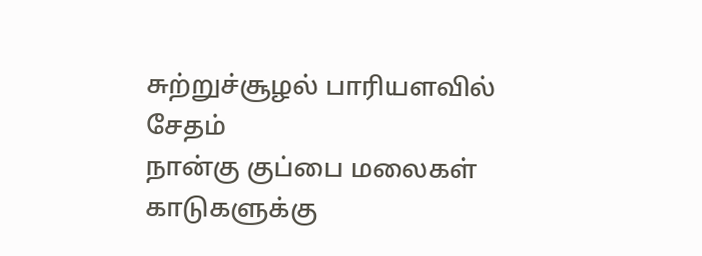சுற்றுச்சூழல் பாரியளவில் சேதம்
நான்கு குப்பை மலைகள் காடுகளுக்கு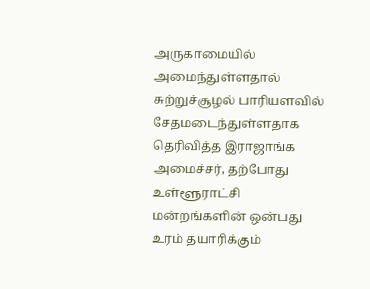அருகாமையில் அமைந்துள்ளதால் சுற்றுச்சூழல் பாரியளவில் சேதமடைந்துள்ளதாக தெரிவித்த இராஜாங்க அமைச்சர், தற்போது உள்ளூராட்சி மன்றங்களின் ஒன்பது உரம் தயாரிக்கும்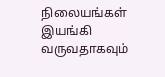நிலையங்கள் இயங்கி வருவதாகவும்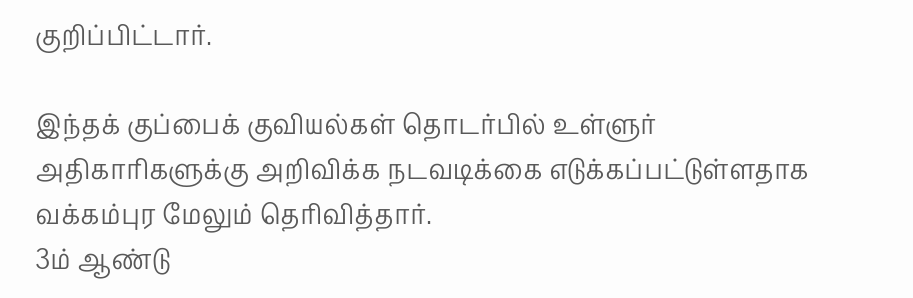குறிப்பிட்டார்.

இந்தக் குப்பைக் குவியல்கள் தொடர்பில் உள்ளுர் அதிகாரிகளுக்கு அறிவிக்க நடவடிக்கை எடுக்கப்பட்டுள்ளதாக வக்கம்புர மேலும் தெரிவித்தார்.
3ம் ஆண்டு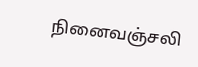நினைவஞ்சலி